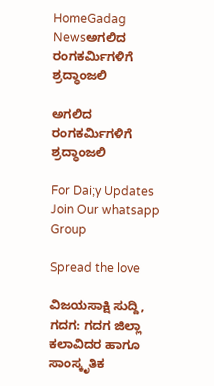HomeGadag Newsಅಗಲಿದ ರಂಗಕರ್ಮಿಗಳಿಗೆ ಶ್ರದ್ಧಾಂಜಲಿ

ಅಗಲಿದ ರಂಗಕರ್ಮಿಗಳಿಗೆ ಶ್ರದ್ಧಾಂಜಲಿ

For Dai;y Updates Join Our whatsapp Group

Spread the love

ವಿಜಯಸಾಕ್ಷಿ ಸುದ್ದಿ, ಗದಗ: ಗದಗ ಜಿಲ್ಲಾ ಕಲಾವಿದರ ಹಾಗೂ ಸಾಂಸ್ಕೃತಿಕ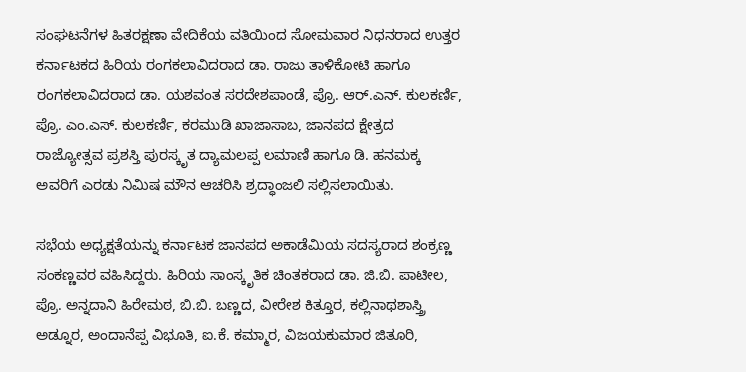ಸಂಘಟನೆಗಳ ಹಿತರಕ್ಷಣಾ ವೇದಿಕೆಯ ವತಿಯಿಂದ ಸೋಮವಾರ ನಿಧನರಾದ ಉತ್ತರ ಕರ್ನಾಟಕದ ಹಿರಿಯ ರಂಗಕಲಾವಿದರಾದ ಡಾ. ರಾಜು ತಾಳಿಕೋಟಿ ಹಾಗೂ ರಂಗಕಲಾವಿದರಾದ ಡಾ. ಯಶವಂತ ಸರದೇಶಪಾಂಡೆ, ಪ್ರೊ. ಆರ್.ಎನ್. ಕುಲಕರ್ಣಿ, ಪ್ರೊ. ಎಂ.ಎಸ್. ಕುಲಕರ್ಣಿ, ಕರಮುಡಿ ಖಾಜಾಸಾಬ, ಜಾನಪದ ಕ್ಷೇತ್ರದ ರಾಜ್ಯೋತ್ಸವ ಪ್ರಶಸ್ತಿ ಪುರಸ್ಕೃತ ದ್ಯಾಮಲಪ್ಪ ಲಮಾಣಿ ಹಾಗೂ ಡಿ. ಹನಮಕ್ಕ ಅವರಿಗೆ ಎರಡು ನಿಮಿಷ ಮೌನ ಆಚರಿಸಿ ಶ್ರದ್ಧಾಂಜಲಿ ಸಲ್ಲಿಸಲಾಯಿತು.

ಸಭೆಯ ಅಧ್ಯಕ್ಷತೆಯನ್ನು ಕರ್ನಾಟಕ ಜಾನಪದ ಅಕಾಡೆಮಿಯ ಸದಸ್ಯರಾದ ಶಂಕ್ರಣ್ಣ ಸಂಕಣ್ಣವರ ವಹಿಸಿದ್ದರು. ಹಿರಿಯ ಸಾಂಸ್ಕೃತಿಕ ಚಿಂತಕರಾದ ಡಾ. ಜಿ.ಬಿ. ಪಾಟೀಲ, ಪ್ರೊ. ಅನ್ನದಾನಿ ಹಿರೇಮಠ, ಬಿ.ಬಿ. ಬಣ್ಣದ, ವೀರೇಶ ಕಿತ್ತೂರ, ಕಲ್ಲಿನಾಥಶಾಸ್ತ್ರಿ ಅಡ್ನೂರ, ಅಂದಾನೆಪ್ಪ ವಿಭೂತಿ, ಐ.ಕೆ. ಕಮ್ಮಾರ, ವಿಜಯಕುಮಾರ ಜಿತೂರಿ,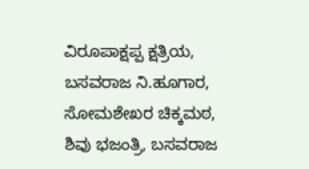ವಿರೂಪಾಕ್ಷಪ್ಪ ಕ್ಷತ್ರಿಯ, ಬಸವರಾಜ ನಿ.ಹೂಗಾರ, ಸೋಮಶೇಖರ ಚಿಕ್ಕಮಠ, ಶಿವು ಭಜಂತ್ರಿ, ಬಸವರಾಜ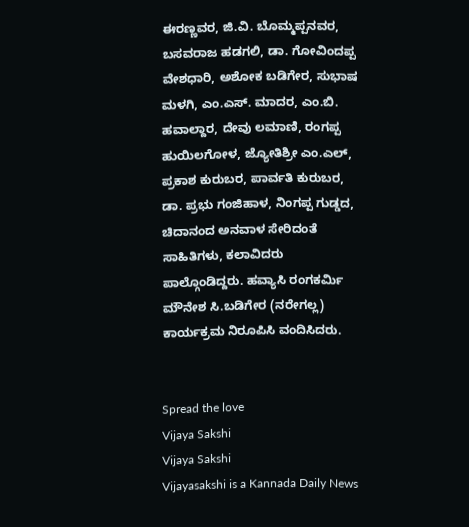ಈರಣ್ಣವರ, ಜಿ.ವಿ. ಬೊಮ್ಮಪ್ಪನವರ, ಬಸವರಾಜ ಹಡಗಲಿ, ಡಾ. ಗೋವಿಂದಪ್ಪ ವೇಶಧಾರಿ, ಅಶೋಕ ಬಡಿಗೇರ, ಸುಭಾಷ ಮಳಗಿ, ಎಂ.ಎಸ್. ಮಾದರ, ಎಂ.ಬಿ. ಹವಾಲ್ದಾರ, ದೇವು ಲಮಾಣಿ, ರಂಗಪ್ಪ ಹುಯಿಲಗೋಳ, ಜ್ಯೋತಿಶ್ರೀ ಎಂ.ಎಲ್, ಪ್ರಕಾಶ ಕುರುಬರ, ಪಾರ್ವತಿ ಕುರುಬರ, ಡಾ. ಪ್ರಭು ಗಂಜಿಹಾಳ, ನಿಂಗಪ್ಪ ಗುಡ್ಡದ, ಚಿದಾನಂದ ಅನವಾಳ ಸೇರಿದಂತೆ ಸಾಹಿತಿಗಳು, ಕಲಾವಿದರು ಪಾಲ್ಗೊಂಡಿದ್ದರು. ಹವ್ಯಾಸಿ ರಂಗಕರ್ಮಿ ಮೌನೇಶ ಸಿ.ಬಡಿಗೇರ (ನರೇಗಲ್ಲ) ಕಾರ್ಯಕ್ರಮ ನಿರೂಪಿಸಿ ವಂದಿಸಿದರು.


Spread the love
Vijaya Sakshi
Vijaya Sakshi
Vijayasakshi is a Kannada Daily News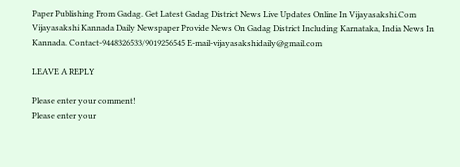Paper Publishing From Gadag. Get Latest Gadag District News Live Updates Online In Vijayasakshi.Com Vijayasakshi Kannada Daily Newspaper Provide News On Gadag District Including Karnataka, India News In Kannada. Contact-9448326533/9019256545 E-mail-vijayasakshidaily@gmail.com

LEAVE A REPLY

Please enter your comment!
Please enter your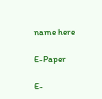name here

E-Paper

E-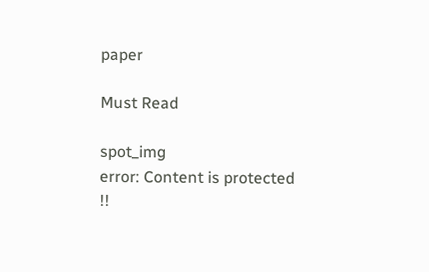paper

Must Read

spot_img
error: Content is protected !!